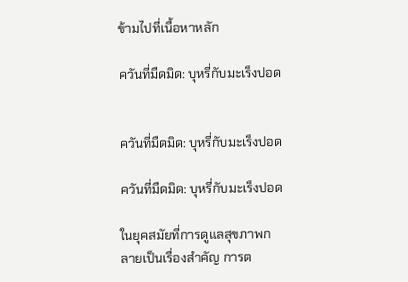ข้ามไปที่เนื้อหาหลัก

ควันที่มืดมิด: บุหรี่กับมะเร็งปอด


ควันที่มืดมิด: บุหรี่กับมะเร็งปอด

ควันที่มืดมิด: บุหรี่กับมะเร็งปอด

ในยุคสมัยที่การดูแลสุขภาพกลายเป็นเรื่องสำคัญ การต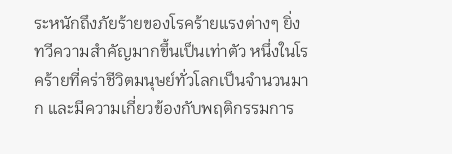ระหนักถึงภัยร้ายของโรคร้ายแรงต่างๆ ยิ่งทวีความสำคัญมากขึ้นเป็นเท่าตัว หนึ่งในโรคร้ายที่คร่าชีวิตมนุษย์ทั่วโลกเป็นจำนวนมาก และมีความเกี่ยวข้องกับพฤติกรรมการ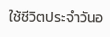ใช้ชีวิตประจำวันอ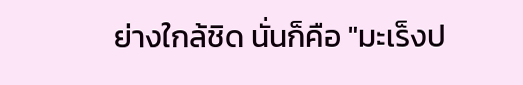ย่างใกล้ชิด นั่นก็คือ "มะเร็งป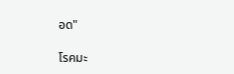อด"

โรคมะ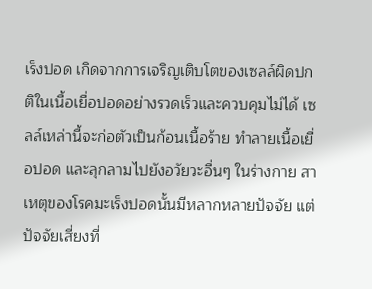เร็งปอด เกิดจากการเจริญเติบโตของเซลล์ผิดปกติในเนื้อเยื่อปอดอย่างรวดเร็วและควบคุมไม่ได้ เซลล์เหล่านี้จะก่อตัวเป็นก้อนเนื้อร้าย ทำลายเนื้อเยื่อปอด และลุกลามไปยังอวัยวะอื่นๆ ในร่างกาย สาเหตุของโรคมะเร็งปอดนั้นมีหลากหลายปัจจัย แต่ปัจจัยเสี่ยงที่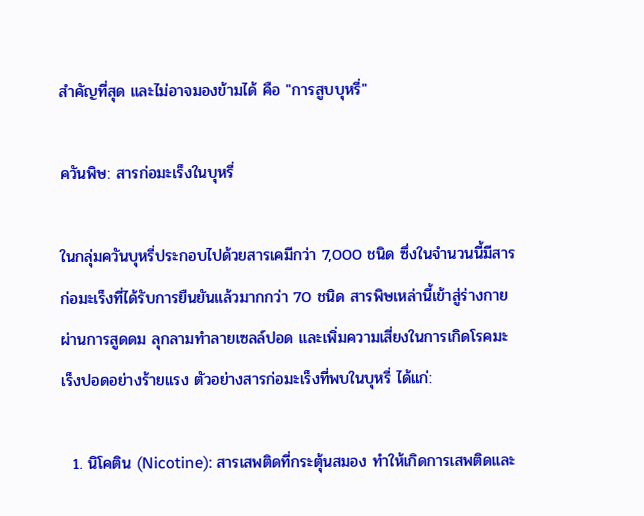สำคัญที่สุด และไม่อาจมองข้ามได้ คือ "การสูบบุหรี่"

ควันพิษ: สารก่อมะเร็งในบุหรี่

ในกลุ่มควันบุหรี่ประกอบไปด้วยสารเคมีกว่า 7,000 ชนิด ซึ่งในจำนวนนี้มีสารก่อมะเร็งที่ได้รับการยืนยันแล้วมากกว่า 70 ชนิด สารพิษเหล่านี้เข้าสู่ร่างกายผ่านการสูดดม ลุกลามทำลายเซลล์ปอด และเพิ่มความเสี่ยงในการเกิดโรคมะเร็งปอดอย่างร้ายแรง ตัวอย่างสารก่อมะเร็งที่พบในบุหรี่ ได้แก่:

  1. นิโคติน (Nicotine): สารเสพติดที่กระตุ้นสมอง ทำให้เกิดการเสพติดและ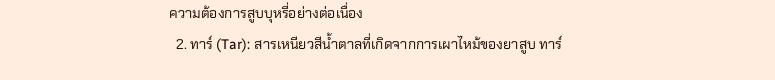ความต้องการสูบบุหรี่อย่างต่อเนื่อง
  2. ทาร์ (Tar): สารเหนียวสีน้ำตาลที่เกิดจากการเผาไหม้ของยาสูบ ทาร์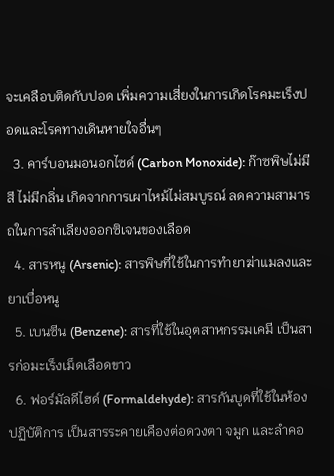จะเคลือบติดกับปอด เพิ่มความเสี่ยงในการเกิดโรคมะเร็งปอดและโรคทางเดินหายใจอื่นๆ
  3. คาร์บอนมอนอกไซด์ (Carbon Monoxide): ก๊าซพิษไม่มีสี ไม่มีกลิ่น เกิดจากการเผาไหม้ไม่สมบูรณ์ ลดความสามารถในการลำเลียงออกซิเจนของเลือด
  4. สารหนู (Arsenic): สารพิษที่ใช้ในการทำยาฆ่าแมลงและยาเบื่อหนู
  5. เบนซีน (Benzene): สารที่ใช้ในอุตสาหกรรมเคมี เป็นสารก่อมะเร็งเม็ดเลือดขาว
  6. ฟอร์มัลดีไฮด์ (Formaldehyde): สารกันบูดที่ใช้ในห้องปฏิบัติการ เป็นสารระคายเคืองต่อดวงตา จมูก และลำคอ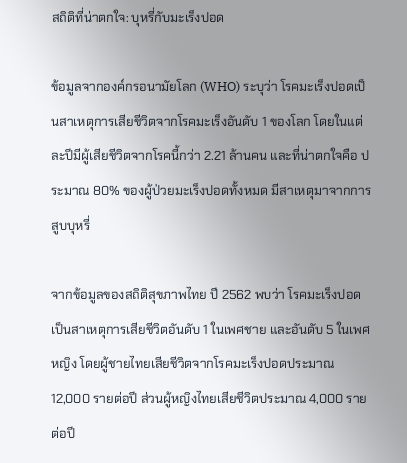สถิติที่น่าตกใจ: บุหรี่กับมะเร็งปอด

ข้อมูลจากองค์กรอนามัยโลก (WHO) ระบุว่า โรคมะเร็งปอดเป็นสาเหตุการเสียชีวิตจากโรคมะเร็งอันดับ 1 ของโลก โดยในแต่ละปีมีผู้เสียชีวิตจากโรคนี้กว่า 2.21 ล้านคน และที่น่าตกใจคือ ประมาณ 80% ของผู้ป่วยมะเร็งปอดทั้งหมด มีสาเหตุมาจากการสูบบุหรี่

จากข้อมูลของสถิติสุขภาพไทย ปี 2562 พบว่า โรคมะเร็งปอดเป็นสาเหตุการเสียชีวิตอันดับ 1 ในเพศชาย และอันดับ 5 ในเพศหญิง โดยผู้ชายไทยเสียชีวิตจากโรคมะเร็งปอดประมาณ 12,000 รายต่อปี ส่วนผู้หญิงไทยเสียชีวิตประมาณ 4,000 รายต่อปี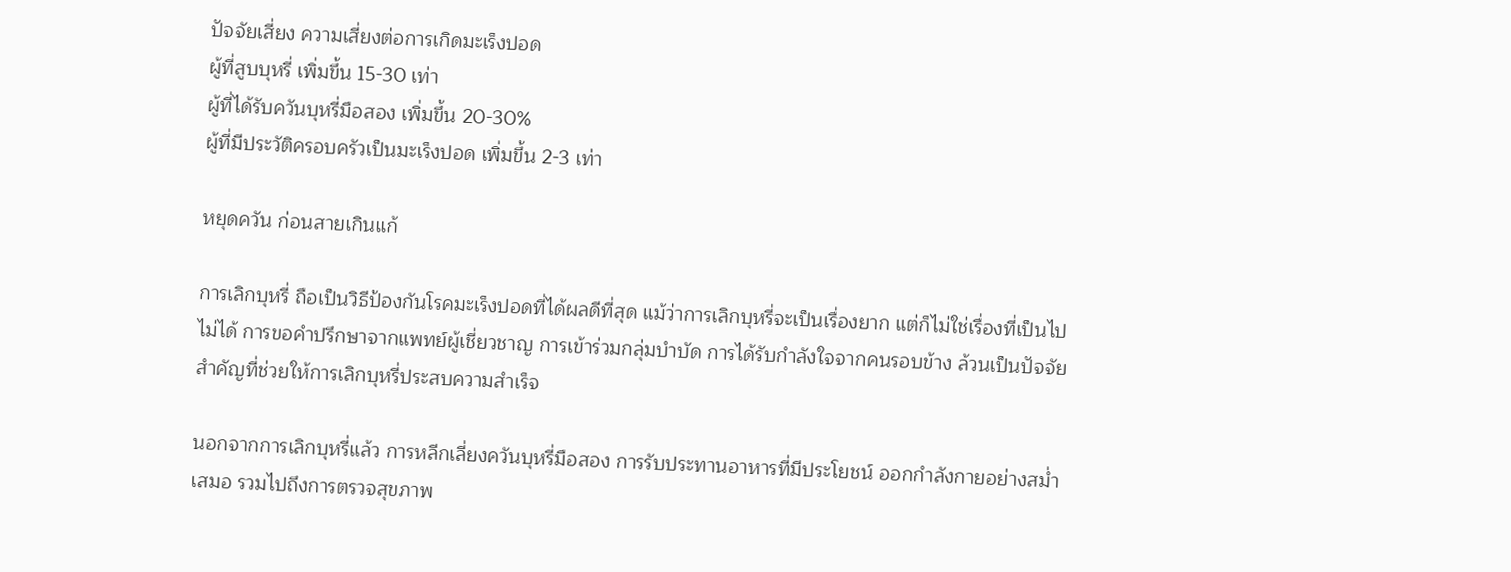ปัจจัยเสี่ยง ความเสี่ยงต่อการเกิดมะเร็งปอด
ผู้ที่สูบบุหรี่ เพิ่มขึ้น 15-30 เท่า
ผู้ที่ได้รับควันบุหรี่มือสอง เพิ่มขึ้น 20-30%
ผู้ที่มีประวัติครอบครัวเป็นมะเร็งปอด เพิ่มขึ้น 2-3 เท่า

หยุดควัน ก่อนสายเกินแก้

การเลิกบุหรี่ ถือเป็นวิธีป้องกันโรคมะเร็งปอดที่ได้ผลดีที่สุด แม้ว่าการเลิกบุหรี่จะเป็นเรื่องยาก แต่ก็ไม่ใช่เรื่องที่เป็นไปไม่ได้ การขอคำปรึกษาจากแพทย์ผู้เชี่ยวชาญ การเข้าร่วมกลุ่มบำบัด การได้รับกำลังใจจากคนรอบข้าง ล้วนเป็นปัจจัยสำคัญที่ช่วยให้การเลิกบุหรี่ประสบความสำเร็จ

นอกจากการเลิกบุหรี่แล้ว การหลีกเลี่ยงควันบุหรี่มือสอง การรับประทานอาหารที่มีประโยชน์ ออกกำลังกายอย่างสม่ำเสมอ รวมไปถึงการตรวจสุขภาพ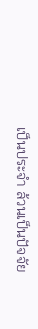เป็นประจำ ล้วนเป็นปัจจัย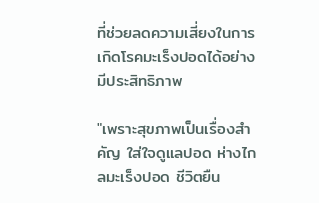ที่ช่วยลดความเสี่ยงในการเกิดโรคมะเร็งปอดได้อย่างมีประสิทธิภาพ

"เพราะสุขภาพเป็นเรื่องสำคัญ ใส่ใจดูแลปอด ห่างไกลมะเร็งปอด ชีวิตยืน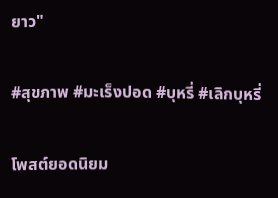ยาว"

#สุขภาพ #มะเร็งปอด #บุหรี่ #เลิกบุหรี่

โพสต์ยอดนิยม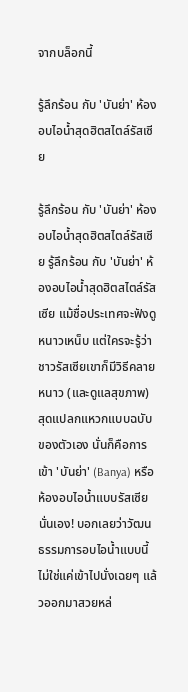จากบล็อกนี้

รู้ลึกร้อน กับ 'บันย่า' ห้องอบไอน้ำสุดฮิตสไตล์รัสเซีย

รู้ลึกร้อน กับ 'บันย่า' ห้องอบไอน้ำสุดฮิตสไตล์รัสเซีย รู้ลึกร้อน กับ 'บันย่า' ห้องอบไอน้ำสุดฮิตสไตล์รัสเซีย แม้ชื่อประเทศจะฟังดูหนาวเหน็บ แต่ใครจะรู้ว่าชาวรัสเซียเขาก็มีวิธีคลายหนาว (และดูแลสุขภาพ) สุดแปลกแหวกแบบฉบับของตัวเอง นั่นก็คือการเข้า 'บันย่า' (Banya) หรือห้องอบไอน้ำแบบรัสเซียนั่นเอง! บอกเลยว่าวัฒนธรรมการอบไอน้ำแบบนี้ ไม่ใช่แค่เข้าไปนั่งเฉยๆ แล้วออกมาสวยหล่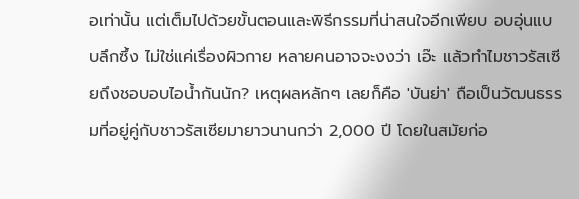อเท่านั้น แต่เต็มไปด้วยขั้นตอนและพิธีกรรมที่น่าสนใจอีกเพียบ อบอุ่นแบบลึกซึ้ง ไม่ใช่แค่เรื่องผิวกาย หลายคนอาจจะงงว่า เอ๊ะ แล้วทำไมชาวรัสเซียถึงชอบอบไอน้ำกันนัก? เหตุผลหลักๆ เลยก็คือ 'บันย่า' ถือเป็นวัฒนธรรมที่อยู่คู่กับชาวรัสเซียมายาวนานกว่า 2,000 ปี โดยในสมัยก่อ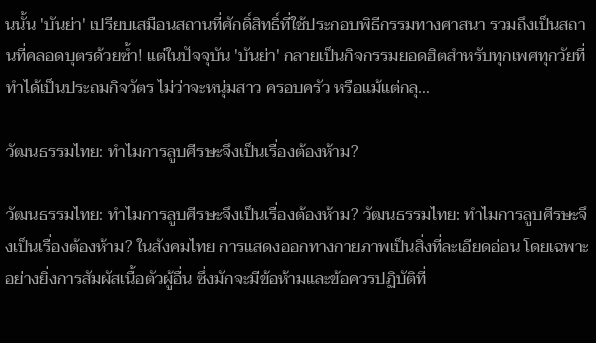นนั้น 'บันย่า' เปรียบเสมือนสถานที่ศักดิ์สิทธิ์ที่ใช้ประกอบพิธีกรรมทางศาสนา รวมถึงเป็นสถานที่คลอดบุตรด้วยซ้ำ! แต่ในปัจจุบัน 'บันย่า' กลายเป็นกิจกรรมยอดฮิตสำหรับทุกเพศทุกวัยที่ทำได้เป็นประถมกิจวัตร ไม่ว่าจะหนุ่มสาว ครอบครัว หรือแม้แต่กลุ...

วัฒนธรรมไทย: ทำไมการลูบศีรษะจึงเป็นเรื่องต้องห้าม?

วัฒนธรรมไทย: ทำไมการลูบศีรษะจึงเป็นเรื่องต้องห้าม? วัฒนธรรมไทย: ทำไมการลูบศีรษะจึงเป็นเรื่องต้องห้าม? ในสังคมไทย การแสดงออกทางกายภาพเป็นสิ่งที่ละเอียดอ่อน โดยเฉพาะอย่างยิ่งการสัมผัสเนื้อตัวผู้อื่น ซึ่งมักจะมีข้อห้ามและข้อควรปฏิบัติที่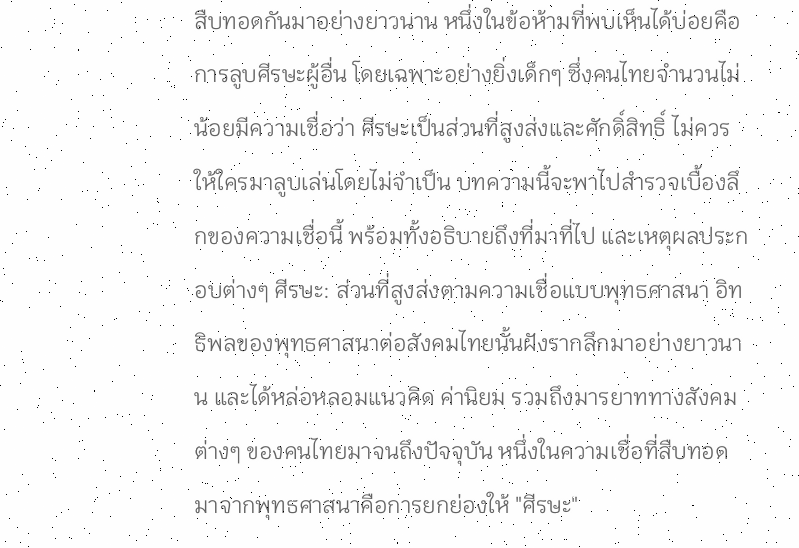สืบทอดกันมาอย่างยาวนาน หนึ่งในข้อห้ามที่พบเห็นได้บ่อยคือการลูบศีรษะผู้อื่น โดยเฉพาะอย่างยิ่งเด็กๆ ซึ่งคนไทยจำนวนไม่น้อยมีความเชื่อว่า ศีรษะเป็นส่วนที่สูงส่งและศักดิ์สิทธิ์ ไม่ควรให้ใครมาลูบเล่นโดยไม่จำเป็น บทความนี้จะพาไปสำรวจเบื้องลึกของความเชื่อนี้ พร้อมทั้งอธิบายถึงที่มาที่ไป และเหตุผลประกอบต่างๆ ศีรษะ: ส่วนที่สูงส่งตามความเชื่อแบบพุทธศาสนา อิทธิพลของพุทธศาสนาต่อสังคมไทยนั้นฝังรากลึกมาอย่างยาวนาน และได้หล่อหลอมแนวคิด ค่านิยม รวมถึงมารยาททางสังคมต่างๆ ของคนไทยมาจนถึงปัจจุบัน หนึ่งในความเชื่อที่สืบทอดมาจากพุทธศาสนาคือการยกย่องให้ "ศีรษะ"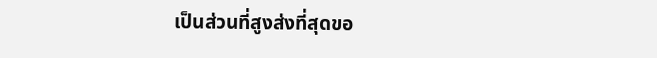เป็นส่วนที่สูงส่งที่สุดขอ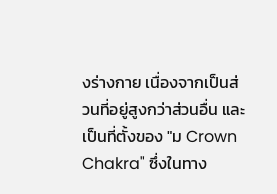งร่างกาย เนื่องจากเป็นส่วนที่อยู่สูงกว่าส่วนอื่น และเป็นที่ตั้งของ "ม Crown Chakra" ซึ่งในทาง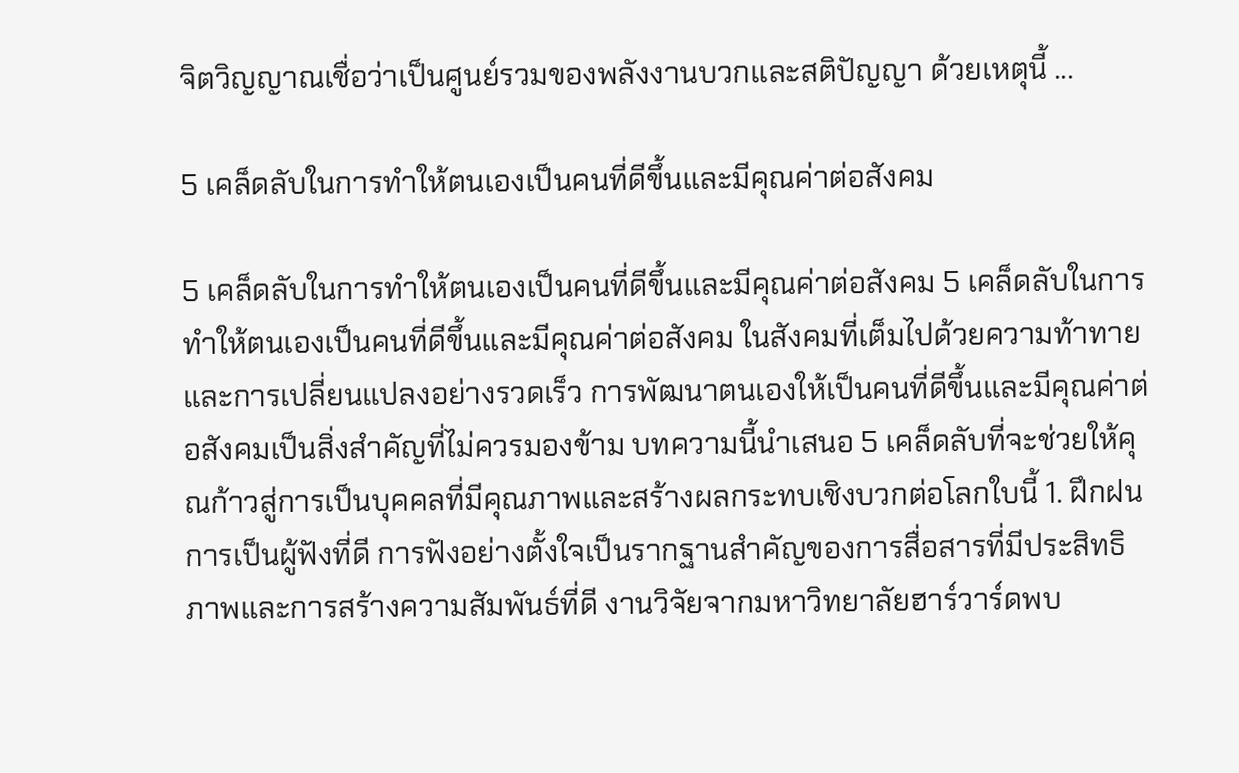จิตวิญญาณเชื่อว่าเป็นศูนย์รวมของพลังงานบวกและสติปัญญา ด้วยเหตุนี้ ...

5 เคล็ดลับในการทำให้ตนเองเป็นคนที่ดีขึ้นและมีคุณค่าต่อสังคม

5 เคล็ดลับในการทำให้ตนเองเป็นคนที่ดีขึ้นและมีคุณค่าต่อสังคม 5 เคล็ดลับในการทำให้ตนเองเป็นคนที่ดีขึ้นและมีคุณค่าต่อสังคม ในสังคมที่เต็มไปด้วยความท้าทายและการเปลี่ยนแปลงอย่างรวดเร็ว การพัฒนาตนเองให้เป็นคนที่ดีขึ้นและมีคุณค่าต่อสังคมเป็นสิ่งสำคัญที่ไม่ควรมองข้าม บทความนี้นำเสนอ 5 เคล็ดลับที่จะช่วยให้คุณก้าวสู่การเป็นบุคคลที่มีคุณภาพและสร้างผลกระทบเชิงบวกต่อโลกใบนี้ 1. ฝึกฝนการเป็นผู้ฟังที่ดี การฟังอย่างตั้งใจเป็นรากฐานสำคัญของการสื่อสารที่มีประสิทธิภาพและการสร้างความสัมพันธ์ที่ดี งานวิจัยจากมหาวิทยาลัยฮาร์วาร์ดพบ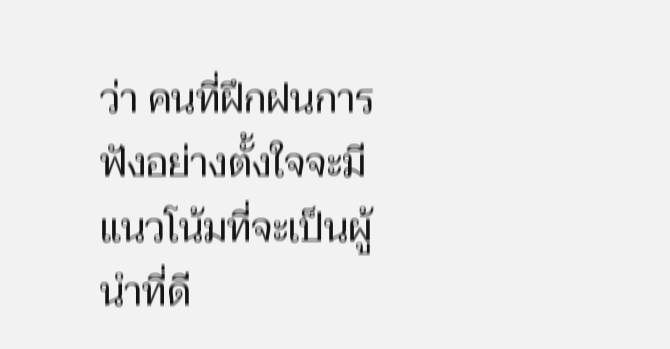ว่า คนที่ฝึกฝนการฟังอย่างตั้งใจจะมีแนวโน้มที่จะเป็นผู้นำที่ดี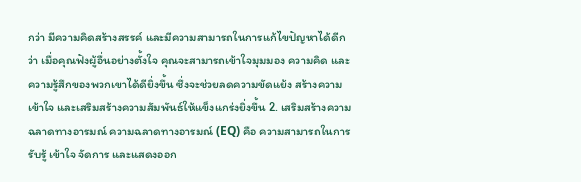กว่า มีความคิดสร้างสรรค์ และมีความสามารถในการแก้ไขปัญหาได้ดีกว่า เมื่อคุณฟังผู้อื่นอย่างตั้งใจ คุณจะสามารถเข้าใจมุมมอง ความคิด และความรู้สึกของพวกเขาได้ดียิ่งขึ้น ซึ่งจะช่วยลดความขัดแย้ง สร้างความเข้าใจ และเสริมสร้างความสัมพันธ์ให้แข็งแกร่งยิ่งขึ้น 2. เสริมสร้างความฉลาดทางอารมณ์ ความฉลาดทางอารมณ์ (EQ) คือ ความสามารถในการรับรู้ เข้าใจ จัดการ และแสดงออก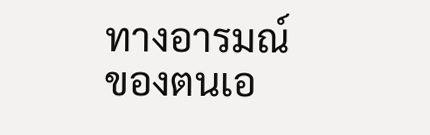ทางอารมณ์ของตนเอ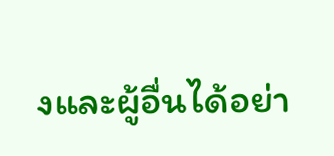งและผู้อื่นได้อย่า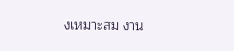งเหมาะสม งาน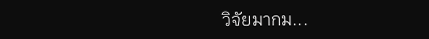วิจัยมากม...